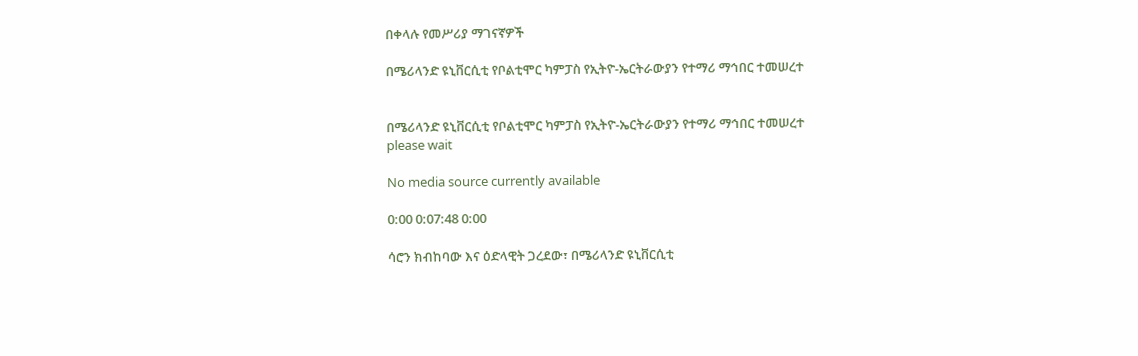በቀላሉ የመሥሪያ ማገናኛዎች

በሜሪላንድ ዩኒቨርሲቲ የቦልቲሞር ካምፓስ የኢትዮ-ኤርትራውያን የተማሪ ማኅበር ተመሠረተ


በሜሪላንድ ዩኒቨርሲቲ የቦልቲሞር ካምፓስ የኢትዮ-ኤርትራውያን የተማሪ ማኅበር ተመሠረተ
please wait

No media source currently available

0:00 0:07:48 0:00

ሳሮን ክብከባው እና ዕድላዊት ጋረደው፣ በሜሪላንድ ዩኒቨርሲቲ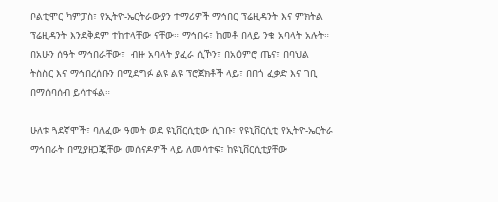ቦልቲሞር ካምፓስ፣ የኢትዮ-ኤርትራውያን ተማሪዎች ማኅበር ፕሬዚዳንት እና ምክትል ፕሬዚዳንት እንደቅደም ተከተላቸው ናቸው። ማኅበሩ፣ ከመቶ በላይ ንቁ አባላት አሉት። በአሁን ሰዓት ማኅበራቸው፣  ብዙ አባላት ያፈራ ሲኾን፣ በአዕምሮ ጤና፣ በባህል ትስስር እና ማኅበረሰቡን በሚደግፉ ልዩ ልዩ ፕሮጀክቶች ላይ፣ በበጎ ፈቃድ እና ገቢ በማሰባሰብ ይሳተፋል።

ሁለቱ ጓደኛሞች፣ ባለፈው ዓመት ወደ ዩኒቨርሲቲው ሲገቡ፣ የዩኒቨርሲቲ የኢትዮ-ኤርትራ ማኅበራት በሚያዘጋጇቸው መሰናዶዎች ላይ ለመሳተፍ፣ ከዩኒቨርሲቲያቸው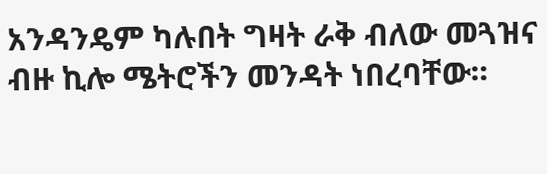አንዳንዴም ካሉበት ግዛት ራቅ ብለው መጓዝና ብዙ ኪሎ ሜትሮችን መንዳት ነበረባቸው።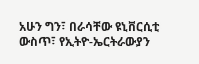አሁን ግን፣ በራሳቸው ዩኒቨርሲቲ ውስጥ፣ የኢትዮ-ኤርትራውያን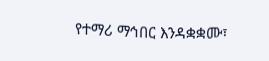የተማሪ ማኅበር እንዳቋቋሙ፣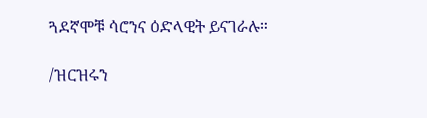ጓደኛሞቹ ሳሮንና ዕድላዊት ይናገራሉ።

/ዝርዝሩን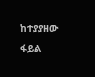ከተያያዘው ፋይል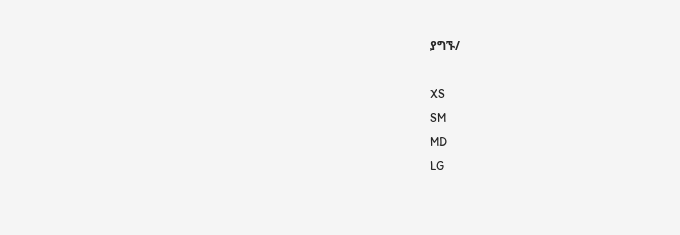ያግኙ/

XS
SM
MD
LG